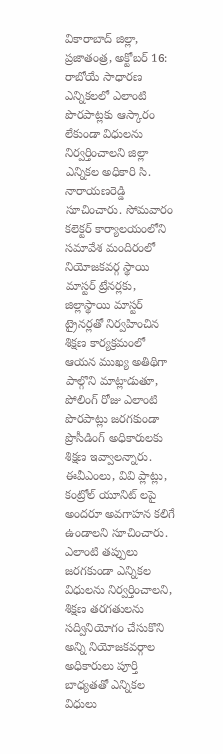వికారాబాద్ జిల్లా, ప్రజాతంత్ర, అక్టోబర్ 16: రాబోయే సాధారణ ఎన్నికలలో ఎలాంటి పొరపాట్లకు ఆస్కారం లేకుండా విధులను నిర్వర్తించాలని జిల్లా ఎన్నికల అధికారి సి. నారాయణరెడ్డి సూచించారు. సోమవారం కలెక్టర్ కార్యాలయంలోని సమావేశ మందిరంలో నియోజకవర్గ స్థాయి మాస్టర్ ట్రేనర్లకు, జిల్లాస్థాయి మాస్టర్ ట్రైనర్లతో నిర్వహించిన శిక్షణ కార్యక్రమంలో ఆయన ముఖ్య అతిథిగా పాల్గొని మాట్లాడుతూ, పోలింగ్ రోజు ఎలాంటి పొరపాట్లు జరగకుండా ప్రొసీడింగ్ అధికారులకు శిక్షణ ఇవ్వాలన్నారు. ఈవీఎంలు, వివి ప్లాట్లు, కంట్రోల్ యూనిట్ లపై అందరూ అవగాహన కలిగే ఉండాలని సూచించారు. ఎలాంటి తప్పులు జరగకుండా ఎన్నికల విధులను నిర్వర్తించాలని, శిక్షణ తరగతులను సద్వినియోగం చేసుకొని అన్ని నియోజకవర్గాల అధికారులు పూర్తి బాధ్యతతో ఎన్నికల విధులు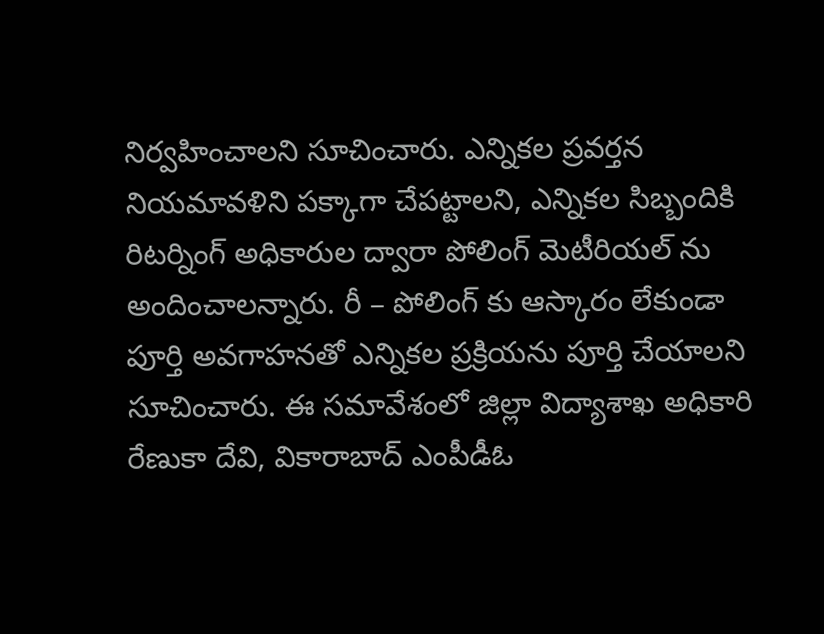నిర్వహించాలని సూచించారు. ఎన్నికల ప్రవర్తన నియమావళిని పక్కాగా చేపట్టాలని, ఎన్నికల సిబ్బందికి రిటర్నింగ్ అధికారుల ద్వారా పోలింగ్ మెటీరియల్ ను అందించాలన్నారు. రీ – పోలింగ్ కు ఆస్కారం లేకుండా పూర్తి అవగాహనతో ఎన్నికల ప్రక్రియను పూర్తి చేయాలని సూచించారు. ఈ సమావేశంలో జిల్లా విద్యాశాఖ అధికారి రేణుకా దేవి, వికారాబాద్ ఎంపీడీఓ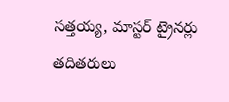సత్తయ్య, మాస్టర్ ట్రైనర్లు తదితరులు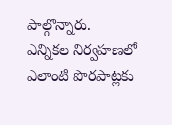పాల్గొన్నారు.
ఎన్నికల నిర్వహణలో ఎలాంటి పొరపాట్లకు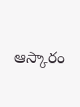ఆస్కారం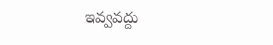ఇవ్వవద్దు